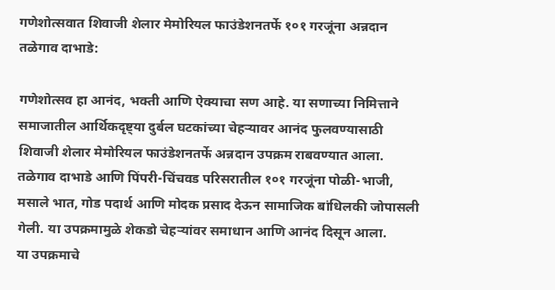गणेशोत्सवात शिवाजी शेलार मेमोरियल फाउंडेशनतर्फे १०१ गरजूंना अन्नदान
तळेगाव दाभाडे:

गणेशोत्सव हा आनंद, भक्ती आणि ऐक्याचा सण आहे. या सणाच्या निमित्ताने समाजातील आर्थिकदृष्ट्या दुर्बल घटकांच्या चेहऱ्यावर आनंद फुलवण्यासाठी शिवाजी शेलार मेमोरियल फाउंडेशनतर्फे अन्नदान उपक्रम राबवण्यात आला. तळेगाव दाभाडे आणि पिंपरी-चिंचवड परिसरातील १०१ गरजूंना पोळी-भाजी, मसाले भात, गोड पदार्थ आणि मोदक प्रसाद देऊन सामाजिक बांधिलकी जोपासली गेली. या उपक्रमामुळे शेकडो चेहऱ्यांवर समाधान आणि आनंद दिसून आला.
या उपक्रमाचे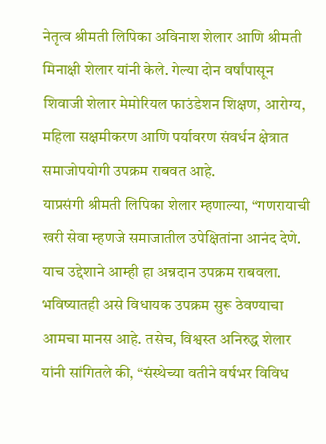नेतृत्व श्रीमती लिपिका अविनाश शेलार आणि श्रीमती मिनाक्षी शेलार यांनी केले. गेल्या दोन वर्षांपासून शिवाजी शेलार मेमोरियल फाउंडेशन शिक्षण, आरोग्य, महिला सक्षमीकरण आणि पर्यावरण संवर्धन क्षेत्रात समाजोपयोगी उपक्रम राबवत आहे.
याप्रसंगी श्रीमती लिपिका शेलार म्हणाल्या, “गणरायाची खरी सेवा म्हणजे समाजातील उपेक्षितांना आनंद देणे. याच उद्देशाने आम्ही हा अन्नदान उपक्रम राबवला. भविष्यातही असे विधायक उपक्रम सुरू ठेवण्याचा आमचा मानस आहे. तसेच, विश्वस्त अनिरुद्ध शेलार यांनी सांगितले की, “संस्थेच्या वतीने वर्षभर विविध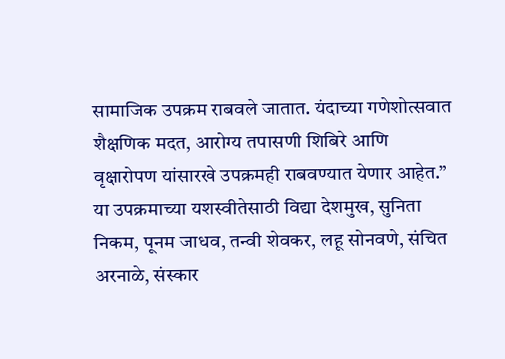सामाजिक उपक्रम राबवले जातात. यंदाच्या गणेशोत्सवात शैक्षणिक मदत, आरोग्य तपासणी शिबिरे आणि वृक्षारोपण यांसारखे उपक्रमही राबवण्यात येणार आहेत.”
या उपक्रमाच्या यशस्वीतेसाठी विद्या देशमुख, सुनिता निकम, पूनम जाधव, तन्वी शेवकर, लहू सोनवणे, संचित अरनाळे, संस्कार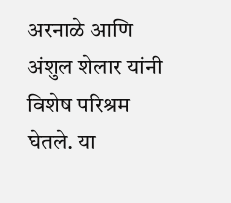अरनाळे आणि अंशुल शेलार यांनी विशेष परिश्रम घेतले. या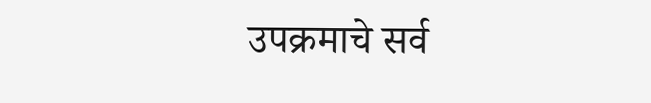उपक्रमाचे सर्व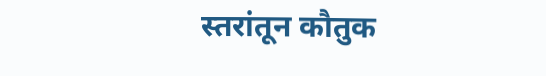स्तरांतून कौतुक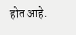होत आहे.